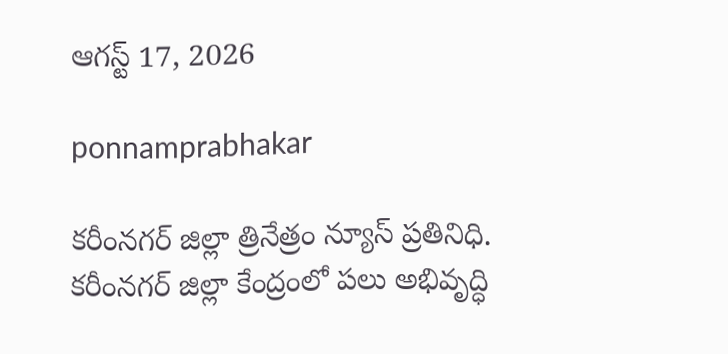ఆగస్ట్ 17, 2026

ponnamprabhakar

కరీంనగర్ జిల్లా త్రినేత్రం న్యూస్ ప్రతినిధి. కరీంనగర్ జిల్లా కేంద్రంలో పలు అభివృద్ధి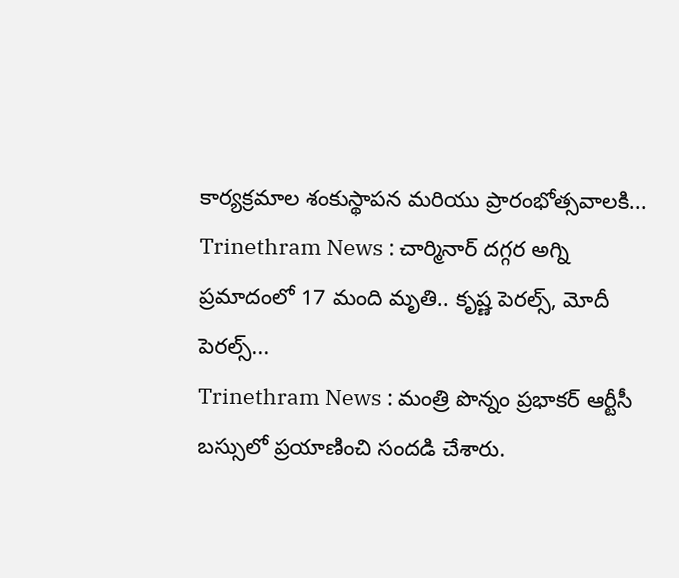కార్యక్రమాల శంకుస్థాపన మరియు ప్రారంభోత్సవాలకి...
Trinethram News : చార్మినార్‌ దగ్గర అగ్ని ప్రమాదంలో 17 మంది మృతి.. కృష్ణ పెరల్స్‌, మోదీ పెరల్స్‌...
Trinethram News : మంత్రి పొన్నం ప్రభాకర్ ఆర్టీసీ బస్సులో ప్రయాణించి సందడి చేశారు.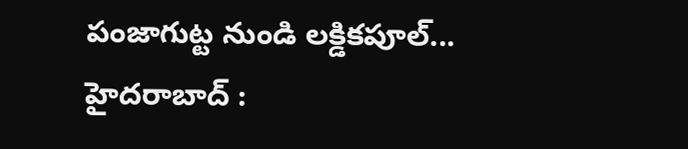పంజాగుట్ట నుండి లక్డికపూల్...
హైదరాబాద్ :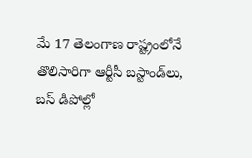మే 17 తెలంగాణ రాష్ట్రంలోనే తొలిసారిగా ఆర్టీసీ బస్టాండ్‌లు, బస్‌ డిపోల్లో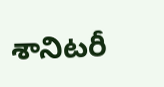శానిటరీ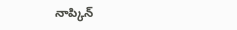నాప్కిన్‌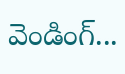వెండింగ్‌...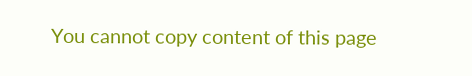You cannot copy content of this page